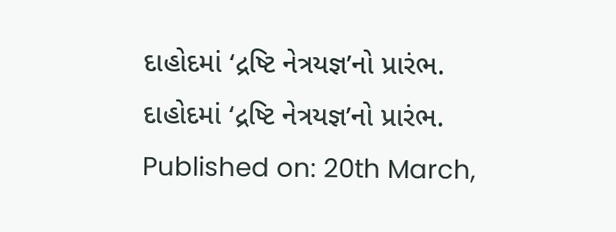દાહોદમાં ‘દ્રષ્ટિ નેત્રયજ્ઞ’નો પ્રારંભ.
દાહોદમાં ‘દ્રષ્ટિ નેત્રયજ્ઞ’નો પ્રારંભ.
Published on: 20th March,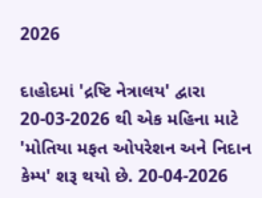2026

દાહોદમાં 'દ્રષ્ટિ નેત્રાલય' દ્વારા 20-03-2026 થી એક મહિના માટે 'મોતિયા મફત ઓપરેશન અને નિદાન કેમ્પ' શરૂ થયો છે. 20-04-2026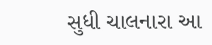સુધી ચાલનારા આ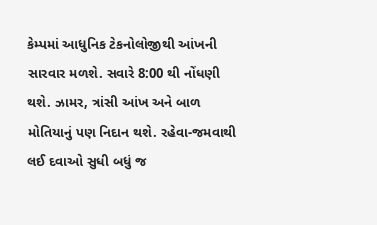કેમ્પમાં આધુનિક ટેકનોલોજીથી આંખની સારવાર મળશે. સવારે 8:00 થી નોંધણી થશે. ઝામર, ત્રાંસી આંખ અને બાળ મોતિયાનું પણ નિદાન થશે. રહેવા-જમવાથી લઈ દવાઓ સુધી બધું જ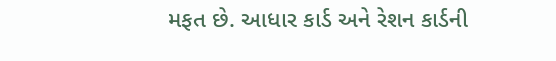મફત છે. આધાર કાર્ડ અને રેશન કાર્ડની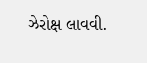ઝેરોક્ષ લાવવી.